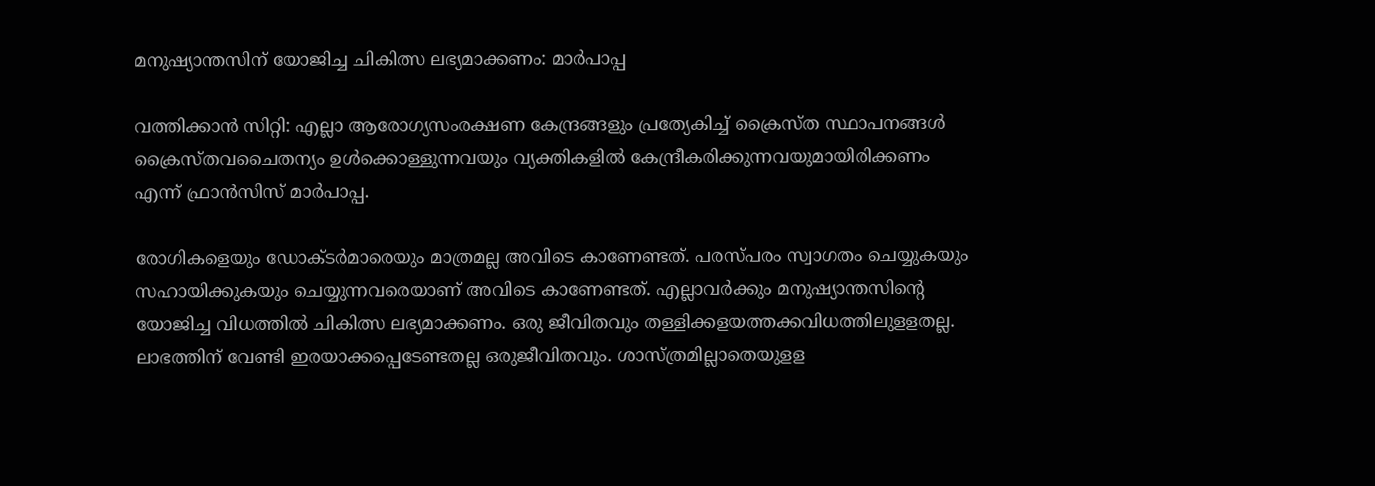മനുഷ്യാന്തസിന് യോജിച്ച ചികിത്സ ലഭ്യമാക്കണം: മാര്‍പാപ്പ

വത്തിക്കാന്‍ സിറ്റി: എല്ലാ ആരോഗ്യസംരക്ഷണ കേന്ദ്രങ്ങളും പ്രത്യേകിച്ച് ക്രൈസ്ത സ്ഥാപനങ്ങള്‍ ക്രൈസ്തവചൈതന്യം ഉള്‍ക്കൊള്ളുന്നവയും വ്യക്തികളില്‍ കേന്ദ്രീകരിക്കുന്നവയുമായിരിക്കണം എന്ന് ഫ്രാന്‍സിസ് മാര്‍പാപ്പ.

രോഗികളെയും ഡോക്ടര്‍മാരെയും മാത്രമല്ല അവിടെ കാണേണ്ടത്. പരസ്പരം സ്വാഗതം ചെയ്യുകയും സഹായിക്കുകയും ചെയ്യുന്നവരെയാണ് അവിടെ കാണേണ്ടത്. എല്ലാവര്‍ക്കും മനുഷ്യാന്തസിന്റെ യോജിച്ച വിധത്തില്‍ ചികിത്സ ലഭ്യമാക്കണം. ഒരു ജീവിതവും തള്ളിക്കളയത്തക്കവിധത്തിലുളളതല്ല. ലാഭത്തിന് വേണ്ടി ഇരയാക്കപ്പെടേണ്ടതല്ല ഒരുജീവിതവും. ശാസ്ത്രമില്ലാതെയുളള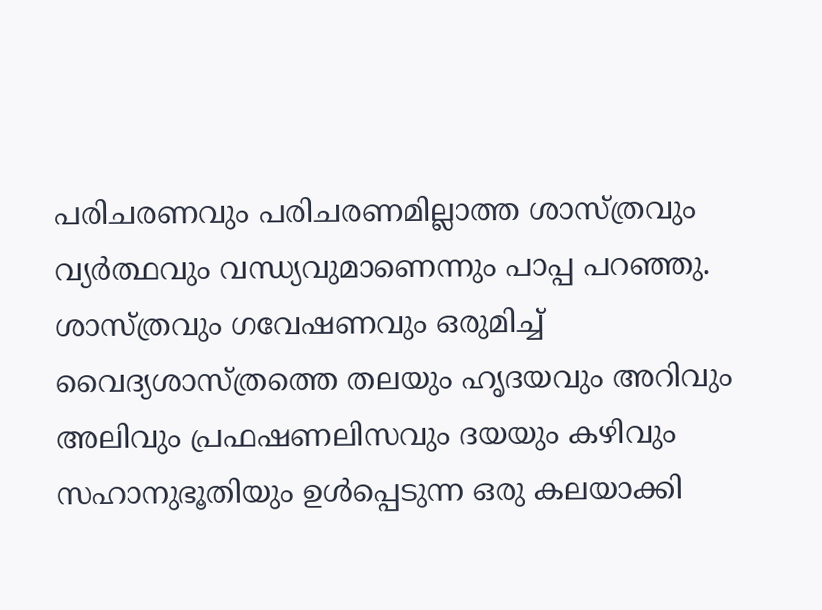പരിചരണവും പരിചരണമില്ലാത്ത ശാസ്ത്രവും വ്യര്‍ത്ഥവും വന്ധ്യവുമാണെന്നും പാപ്പ പറഞ്ഞു. ശാസ്ത്രവും ഗവേഷണവും ഒരുമിച്ച് വൈദ്യശാസ്ത്രത്തെ തലയും ഹൃദയവും അറിവും അലിവും പ്രഫഷണലിസവും ദയയും കഴിവും സഹാനുഭൂതിയും ഉള്‍പ്പെടുന്ന ഒരു കലയാക്കി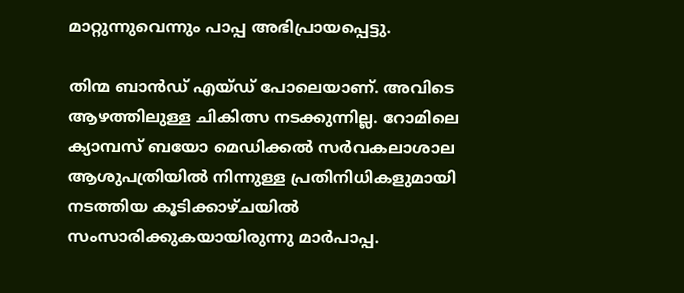മാറ്റുന്നുവെന്നും പാപ്പ അഭിപ്രായപ്പെട്ടു.

തിന്മ ബാന്‍ഡ് എയ്ഡ് പോലെയാണ്. അവിടെ ആഴത്തിലുള്ള ചികിത്സ നടക്കുന്നില്ല. റോമിലെ ക്യാമ്പസ് ബയോ മെഡിക്കല്‍ സര്‍വകലാശാല ആശുപത്രിയില്‍ നിന്നുള്ള പ്രതിനിധികളുമായി നടത്തിയ കൂടിക്കാഴ്ചയില്‍ സംസാരിക്കുകയായിരുന്നു മാര്‍പാപ്പ.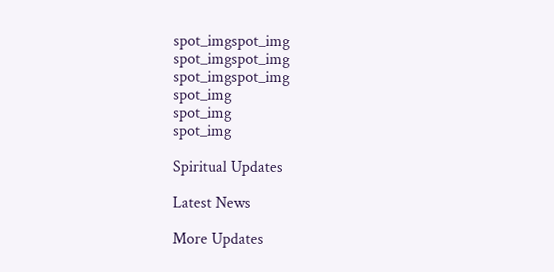spot_imgspot_img
spot_imgspot_img
spot_imgspot_img
spot_img
spot_img
spot_img

Spiritual Updates

Latest News

More Updates